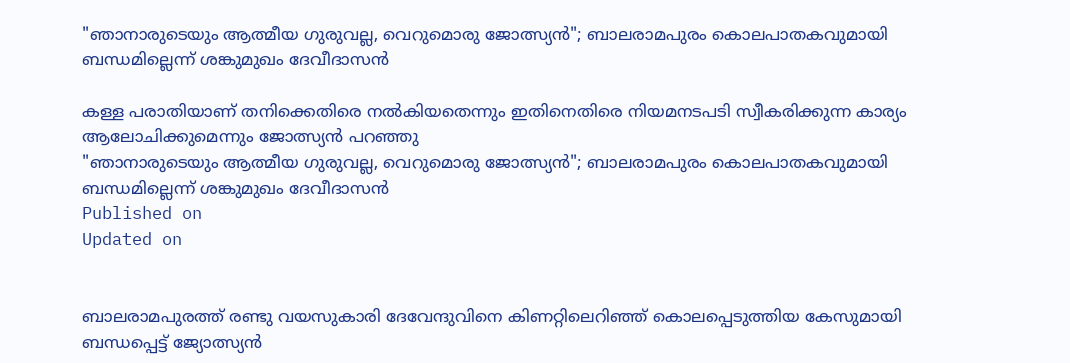"ഞാനാരുടെയും ആത്മീയ ഗുരുവല്ല, വെറുമൊരു ജോത്സ്യൻ"; ബാലരാമപുരം കൊലപാതകവുമായി ബന്ധമില്ലെന്ന് ശങ്കുമുഖം ദേവീദാസൻ

കള്ള പരാതിയാണ് തനിക്കെതിരെ നൽകിയതെന്നും ഇതിനെതിരെ നിയമനടപടി സ്വീകരിക്കുന്ന കാര്യം ആലോചിക്കുമെന്നും ജോത്സ്യൻ പറഞ്ഞു
"ഞാനാരുടെയും ആത്മീയ ഗുരുവല്ല, വെറുമൊരു ജോത്സ്യൻ"; ബാലരാമപുരം കൊലപാതകവുമായി ബന്ധമില്ലെന്ന് ശങ്കുമുഖം ദേവീദാസൻ
Published on
Updated on


ബാലരാമപുരത്ത് രണ്ടു വയസുകാരി ദേവേന്ദുവിനെ കിണറ്റിലെറിഞ്ഞ് കൊലപ്പെടുത്തിയ കേസുമായി ബന്ധപ്പെട്ട് ജ്യോത്സ്യൻ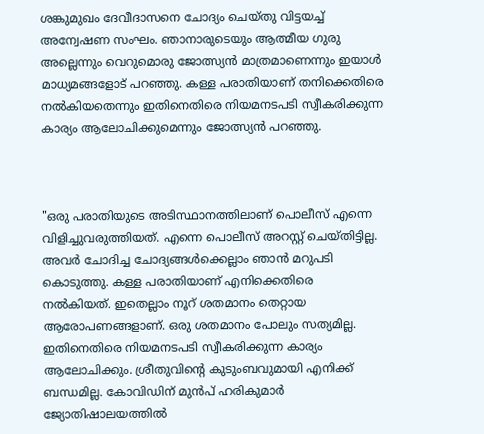ശങ്കുമുഖം ദേവീദാസനെ ചോദ്യം ചെയ്തു വിട്ടയച്ച് അന്വേഷണ സംഘം. ഞാനാരുടെയും ആത്മീയ ഗുരു അല്ലെന്നും വെറുമൊരു ജോത്സ്യൻ മാത്രമാണെന്നും ഇയാൾ മാധ്യമങ്ങളോട് പറഞ്ഞു. കള്ള പരാതിയാണ് തനിക്കെതിരെ നൽകിയതെന്നും ഇതിനെതിരെ നിയമനടപടി സ്വീകരിക്കുന്ന കാര്യം ആലോചിക്കുമെന്നും ജോത്സ്യൻ പറഞ്ഞു.



"ഒരു പരാതിയുടെ അടിസ്ഥാനത്തിലാണ് പൊലീസ് എന്നെ വിളിച്ചുവരുത്തിയത്. എന്നെ പൊലീസ് അറസ്റ്റ് ചെയ്തിട്ടില്ല. അവർ ചോദിച്ച ചോദ്യങ്ങൾക്കെല്ലാം ഞാൻ മറുപടി കൊടുത്തു. കള്ള പരാതിയാണ് എനിക്കെതിരെ നൽകിയത്. ഇതെല്ലാം നൂറ് ശതമാനം തെറ്റായ ആരോപണങ്ങളാണ്. ഒരു ശതമാനം പോലും സത്യമില്ല. ഇതിനെതിരെ നിയമനടപടി സ്വീകരിക്കുന്ന കാര്യം ആലോചിക്കും. ശ്രീതുവിന്റെ കുടുംബവുമായി എനിക്ക് ബന്ധമില്ല. കോവിഡിന് മുൻപ് ഹരികുമാർ ജ്യോതിഷാലയത്തിൽ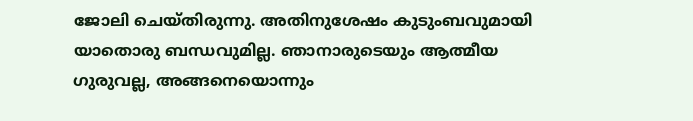ജോലി ചെയ്തിരുന്നു. അതിനുശേഷം കുടുംബവുമായി യാതൊരു ബന്ധവുമില്ല. ഞാനാരുടെയും ആത്മീയ ഗുരുവല്ല, അങ്ങനെയൊന്നും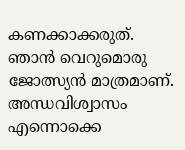കണക്കാക്കരുത്. ഞാൻ വെറുമൊരു ജോത്സ്യൻ മാത്രമാണ്. അന്ധവിശ്വാസം എന്നൊക്കെ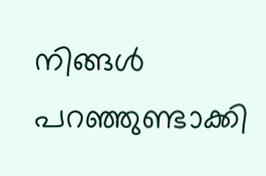നിങ്ങൾ പറഞ്ഞുണ്ടാക്കി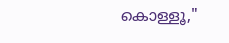കൊള്ളൂ,"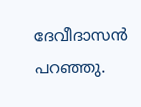ദേവീദാസൻ പറഞ്ഞു.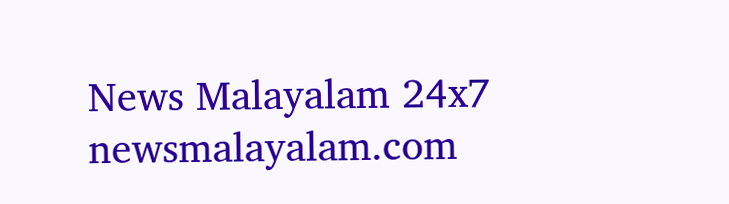News Malayalam 24x7
newsmalayalam.com